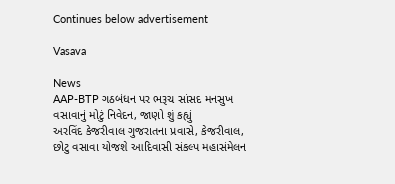Continues below advertisement

Vasava

News
AAP-BTP ગઠબંધન પર ભરૂચ સાંસદ મનસુખ વસાવાનું મોટું નિવેદન, જાણો શું કહ્યું
અરવિંદ કેજરીવાલ ગુજરાતના પ્રવાસે, કેજરીવાલ, છોટુ વસાવા યોજશે આદિવાસી સંકલ્પ મહાસંમેલન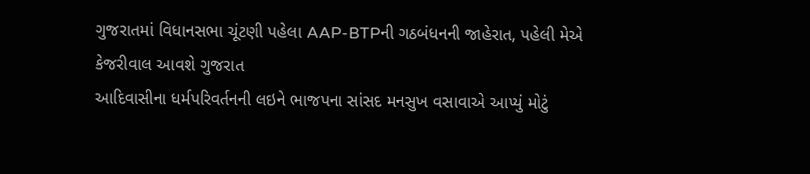ગુજરાતમાં વિધાનસભા ચૂંટણી પહેલા AAP-BTPની ગઠબંધનની જાહેરાત, પહેલી મેએ કેજરીવાલ આવશે ગુજરાત
આદિવાસીના ધર્મપરિવર્તનની લઇને ભાજપના સાંસદ મનસુખ વસાવાએ આપ્યું મોટું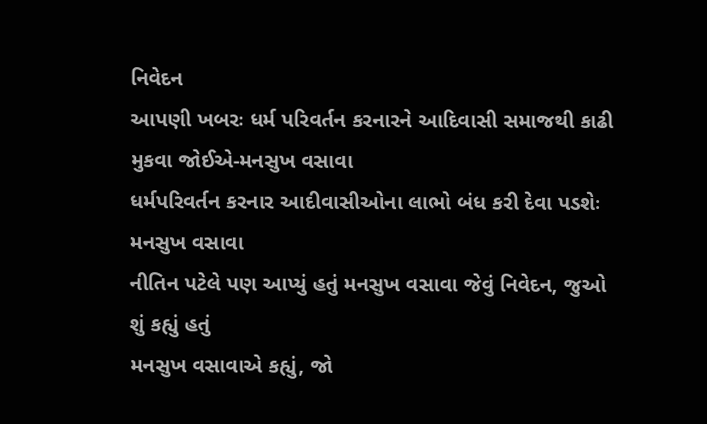નિવેદન
આપણી ખબરઃ ધર્મ પરિવર્તન કરનારને આદિવાસી સમાજથી કાઢી મુકવા જોઈએ-મનસુખ વસાવા
ધર્મપરિવર્તન કરનાર આદીવાસીઓના લાભો બંધ કરી દેવા પડશેઃ મનસુખ વસાવા
નીતિન પટેલે પણ આપ્યું હતું મનસુખ વસાવા જેવું નિવેદન, જુઓ શું કહ્યું હતું
મનસુખ વસાવાએ કહ્યું, જો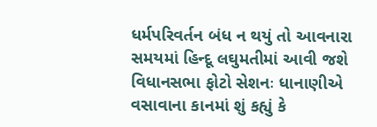ધર્મપરિવર્તન બંધ ન થયું તો આવનારા સમયમાં હિન્દૂ લઘુમતીમાં આવી જશે
વિધાનસભા ફોટો સેશનઃ ધાનાણીએ વસાવાના કાનમાં શું કહ્યું કે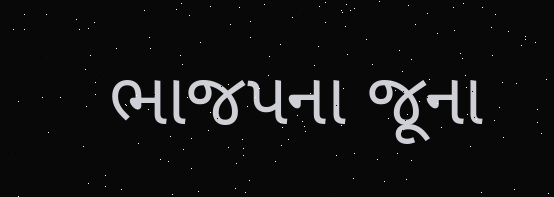ભાજપના જૂના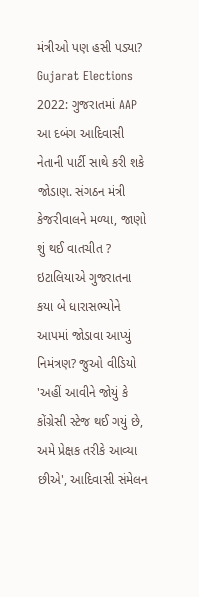મંત્રીઓ પણ હસી પડ્યા?
Gujarat Elections 2022: ગુજરાતમાં AAP આ દબંગ આદિવાસી નેતાની પાર્ટી સાથે કરી શકે જોડાણ. સંગઠન મંત્રી કેજરીવાલને મળ્યા, જાણો શું થઈ વાતચીત ?
ઇટાલિયાએ ગુજરાતના કયા બે ધારાસભ્યોને આપમાં જોડાવા આપ્યું નિમંત્રણ? જુઓ વીડિયો
'અહીં આવીને જોયું કે કોંગ્રેસી સ્ટેજ થઈ ગયું છે, અમે પ્રેક્ષક તરીકે આવ્યા છીએ', આદિવાસી સંમેલન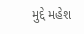મુદ્દે મહેશ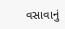વસાવાનું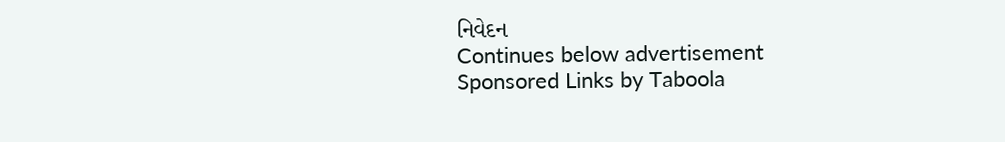નિવેદન
Continues below advertisement
Sponsored Links by Taboola